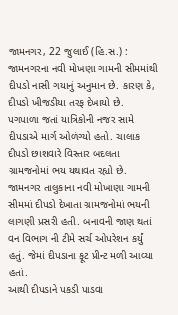જામનગર, 22 જુલાઈ (હિ.સ.) : જામનગરના નવી મોખણા ગામની સીમમાંથી દીપડો નાસી ગયાનું અનુમાન છે. કારણ કે, દીપડો ખીજડીયા તરફ દેખાયો છે. પગપાળા જતાં યાત્રિકોની નજર સામે દીપડાએ માર્ગ ઓળંગ્યો હતો. ચાલાક દીપડો છાશવારે વિસ્તાર બદલતા ગ્રામજનોમાં ભય યથાવત રહ્યો છે.
જામનગર તાલુકાના નવી મોખાણા ગામની સીમમાં દીપડો દેખાતા ગ્રામજનોમાં ભયની લાગણી પ્રસરી હતી. બનાવની જાણ થતાં વન વિભાગ ની ટીમે સર્ચ ઓપરેશન કર્યું હતું. જેમાં દીપડાના ફૂટ પ્રીન્ટ મળી આવ્યા હતાં.
આથી દીપડાને પકડી પાડવા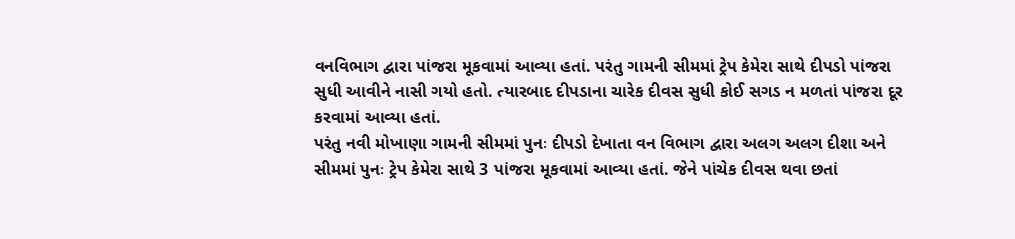વનવિભાગ દ્વારા પાંજરા મૂકવામાં આવ્યા હતાં. પરંતુ ગામની સીમમાં ટ્રેપ કેમેરા સાથે દીપડો પાંજરા સુધી આવીને નાસી ગયો હતો. ત્યારબાદ દીપડાના ચારેક દીવસ સુધી કોઈ સગડ ન મળતાં પાંજરા દૂર કરવામાં આવ્યા હતાં.
પરંતુ નવી મોખાણા ગામની સીમમાં પુનઃ દીપડો દેખાતા વન વિભાગ દ્વારા અલગ અલગ દીશા અને સીમમાં પુનઃ ટ્રેપ કેમેરા સાથે 3 પાંજરા મૂકવામાં આવ્યા હતાં. જેને પાંચેક દીવસ થવા છતાં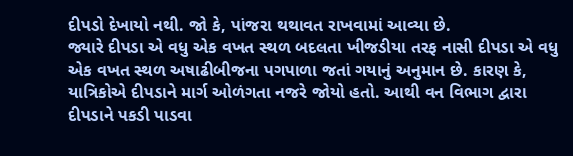દીપડો દેખાયો નથી. જો કે, પાંજરા થથાવત રાખવામાં આવ્યા છે.
જ્યારે દીપડા એ વધુ એક વખત સ્થળ બદલતા ખીજડીયા તરફ નાસી દીપડા એ વધુ એક વખત સ્થળ અષાઢીબીજના પગપાળા જતાં ગયાનું અનુમાન છે. કારણ કે, યાત્રિકોએ દીપડાને માર્ગ ઓળંગતા નજરે જોયો હતો. આથી વન વિભાગ દ્વારા દીપડાને પકડી પાડવા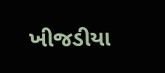ખીજડીયા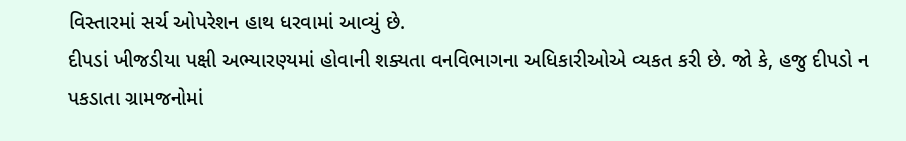વિસ્તારમાં સર્ચ ઓપરેશન હાથ ધરવામાં આવ્યું છે.
દીપડાં ખીજડીયા પક્ષી અભ્યારણ્યમાં હોવાની શક્યતા વનવિભાગના અધિકારીઓએ વ્યકત કરી છે. જો કે, હજુ દીપડો ન પકડાતા ગ્રામજનોમાં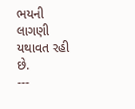ભયની લાગણી યથાવત રહી છે.
---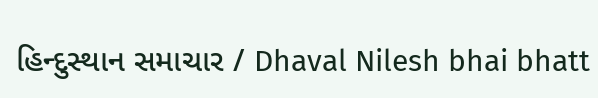હિન્દુસ્થાન સમાચાર / Dhaval Nilesh bhai bhatt